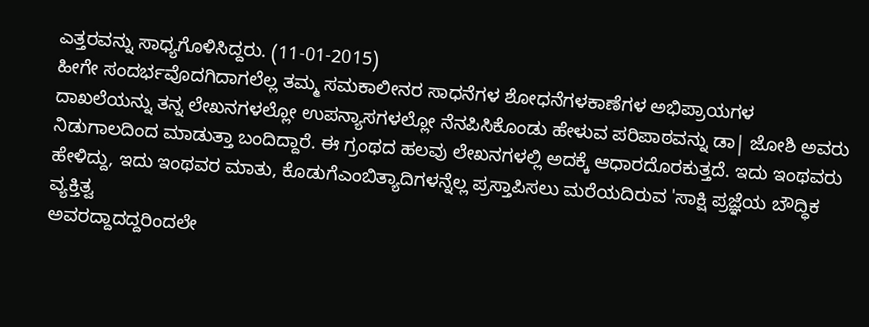ಎತ್ತರವನ್ನು ಸಾಧ್ಯಗೊಳಿಸಿದ್ದರು. (11-01-2015)
ಹೀಗೇ ಸಂದರ್ಭವೊದಗಿದಾಗಲೆಲ್ಲ ತಮ್ಮ ಸಮಕಾಲೀನರ ಸಾಧನೆಗಳ ಶೋಧನೆಗಳಕಾಣೆಗಳ ಅಭಿಪ್ರಾಯಗಳ ದಾಖಲೆಯನ್ನು ತನ್ನ ಲೇಖನಗಳಲ್ಲೋ ಉಪನ್ಯಾಸಗಳಲ್ಲೋ ನೆನಪಿಸಿಕೊಂಡು ಹೇಳುವ ಪರಿಪಾಠವನ್ನು ಡಾ| ಜೋಶಿ ಅವರು ನಿಡುಗಾಲದಿಂದ ಮಾಡುತ್ತಾ ಬಂದಿದ್ದಾರೆ. ಈ ಗ್ರಂಥದ ಹಲವು ಲೇಖನಗಳಲ್ಲಿ ಅದಕ್ಕೆ ಆಧಾರದೊರಕುತ್ತದೆ. ಇದು ಇಂಥವರು ಹೇಳಿದ್ದು, ಇದು ಇಂಥವರ ಮಾತು, ಕೊಡುಗೆಎಂಬಿತ್ಯಾದಿಗಳನ್ನೆಲ್ಲ ಪ್ರಸ್ತಾಪಿಸಲು ಮರೆಯದಿರುವ 'ಸಾಕ್ಷಿ ಪ್ರಜ್ಞೆಯ ಬೌದ್ಧಿಕ ವ್ಯಕ್ತಿತ್ವ
ಅವರದ್ದಾದದ್ದರಿಂದಲೇ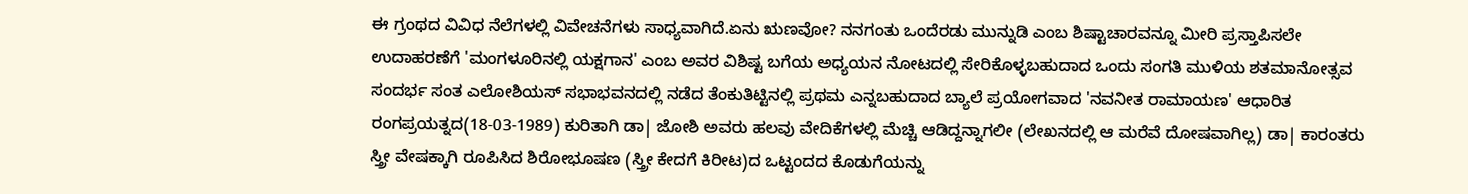ಈ ಗ್ರಂಥದ ವಿವಿಧ ನೆಲೆಗಳಲ್ಲಿ ವಿವೇಚನೆಗಳು ಸಾಧ್ಯವಾಗಿದೆ.ಏನು ಋಣವೋ? ನನಗಂತು ಒಂದೆರಡು ಮುನ್ನುಡಿ ಎಂಬ ಶಿಷ್ಟಾಚಾರವನ್ನೂ ಮೀರಿ ಪ್ರಸ್ತಾಪಿಸಲೇ ಉದಾಹರಣೆಗೆ 'ಮಂಗಳೂರಿನಲ್ಲಿ ಯಕ್ಷಗಾನ' ಎಂಬ ಅವರ ವಿಶಿಷ್ಟ ಬಗೆಯ ಅಧ್ಯಯನ ನೋಟದಲ್ಲಿ ಸೇರಿಕೊಳ್ಳಬಹುದಾದ ಒಂದು ಸಂಗತಿ ಮುಳಿಯ ಶತಮಾನೋತ್ಸವ ಸಂದರ್ಭ ಸಂತ ಎಲೋಶಿಯಸ್ ಸಭಾಭವನದಲ್ಲಿ ನಡೆದ ತೆಂಕುತಿಟ್ಟಿನಲ್ಲಿ ಪ್ರಥಮ ಎನ್ನಬಹುದಾದ ಬ್ಯಾಲೆ ಪ್ರಯೋಗವಾದ 'ನವನೀತ ರಾಮಾಯಣ' ಆಧಾರಿತ ರಂಗಪ್ರಯತ್ನದ(18-03-1989) ಕುರಿತಾಗಿ ಡಾ| ಜೋಶಿ ಅವರು ಹಲವು ವೇದಿಕೆಗಳಲ್ಲಿ ಮೆಚ್ಚಿ ಆಡಿದ್ದನ್ನಾಗಲೀ (ಲೇಖನದಲ್ಲಿ ಆ ಮರೆವೆ ದೋಷವಾಗಿಲ್ಲ) ಡಾ| ಕಾರಂತರು ಸ್ತ್ರೀ ವೇಷಕ್ಕಾಗಿ ರೂಪಿಸಿದ ಶಿರೋಭೂಷಣ (ಸ್ತ್ರೀ ಕೇದಗೆ ಕಿರೀಟ)ದ ಒಟ್ಟಂದದ ಕೊಡುಗೆಯನ್ನು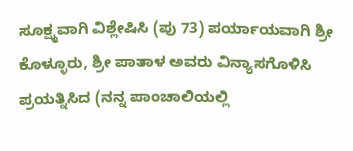ಸೂಕ್ಷ್ಮವಾಗಿ ವಿಶ್ಲೇಷಿಸಿ (ಪು 73) ಪರ್ಯಾಯವಾಗಿ ಶ್ರೀ ಕೊಳ್ಳೂರು, ಶ್ರೀ ಪಾತಾಳ ಅವರು ವಿನ್ಯಾಸಗೊಳಿಸಿ ಪ್ರಯತ್ನಿಸಿದ (ನನ್ನ ಪಾಂಚಾಲಿಯಲ್ಲಿ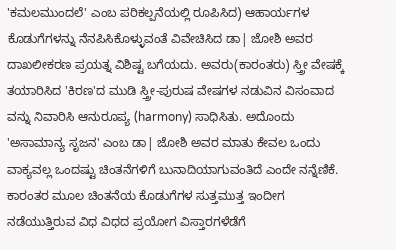'ಕಮಲಮುಂದಲೆ' ಎಂಬ ಪರಿಕಲ್ಪನೆಯಲ್ಲಿ ರೂಪಿಸಿದ) ಆಹಾರ್ಯಗಳ ಕೊಡುಗೆಗಳನ್ನು ನೆನಪಿಸಿಕೊಳ್ಳುವಂತೆ ವಿವೇಚಿಸಿದ ಡಾ| ಜೋಶಿ ಅವರ ದಾಖಲೀಕರಣ ಪ್ರಯತ್ನ ವಿಶಿಷ್ಟ ಬಗೆಯದು. ಅವರು(ಕಾರಂತರು) ಸ್ತ್ರೀ ವೇಷಕ್ಕೆ ತಯಾರಿಸಿದ 'ಕಿರಣ'ದ ಮುಡಿ ಸ್ತ್ರೀ-ಪುರುಷ ವೇಷಗಳ ನಡುವಿನ ವಿಸಂವಾದ ವನ್ನು ನಿವಾರಿಸಿ ಆನುರೂಪ್ಯ (harmony) ಸಾಧಿಸಿತು. ಅದೊಂದು 'ಅಸಾಮಾನ್ಯ ಸೃಜನ' ಎಂಬ ಡಾ| ಜೋಶಿ ಅವರ ಮಾತು ಕೇವಲ ಒಂದು ವಾಕ್ಯವಲ್ಲ ಒಂದಷ್ಟು ಚಿಂತನೆಗಳಿಗೆ ಬುನಾದಿಯಾಗುವಂತಿದೆ ಎಂದೇ ನನ್ನೆಣಿಕೆ.
ಕಾರಂತರ ಮೂಲ ಚಿಂತನೆಯ ಕೊಡುಗೆಗಳ ಸುತ್ತಮುತ್ತ ಇಂದೀಗ ನಡೆಯುತ್ತಿರುವ ವಿಧ ವಿಧದ ಪ್ರಯೋಗ ವಿಸ್ತಾರಗಳೆಡೆಗೆ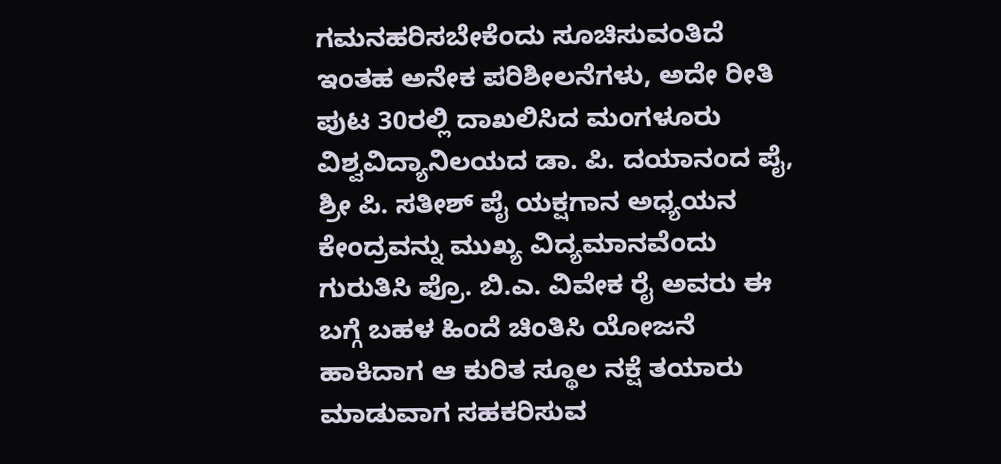ಗಮನಹರಿಸಬೇಕೆಂದು ಸೂಚಿಸುವಂತಿದೆ ಇಂತಹ ಅನೇಕ ಪರಿಶೀಲನೆಗಳು, ಅದೇ ರೀತಿ ಪುಟ 30ರಲ್ಲಿ ದಾಖಲಿಸಿದ ಮಂಗಳೂರು ವಿಶ್ವವಿದ್ಯಾನಿಲಯದ ಡಾ. ಪಿ. ದಯಾನಂದ ಪೈ, ಶ್ರೀ ಪಿ. ಸತೀಶ್ ಪೈ ಯಕ್ಷಗಾನ ಅಧ್ಯಯನ ಕೇಂದ್ರವನ್ನು ಮುಖ್ಯ ವಿದ್ಯಮಾನವೆಂದು ಗುರುತಿಸಿ ಪ್ರೊ. ಬಿ.ಎ. ವಿವೇಕ ರೈ ಅವರು ಈ ಬಗ್ಗೆ ಬಹಳ ಹಿಂದೆ ಚಿಂತಿಸಿ ಯೋಜನೆ ಹಾಕಿದಾಗ ಆ ಕುರಿತ ಸ್ಥೂಲ ನಕ್ಷೆ ತಯಾರು ಮಾಡುವಾಗ ಸಹಕರಿಸುವ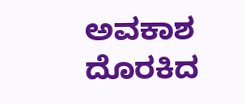ಅವಕಾಶ ದೊರಕಿದ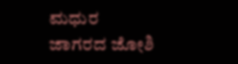ಮಧುರ
ಜಾಗರದ ಜೋಶಿ